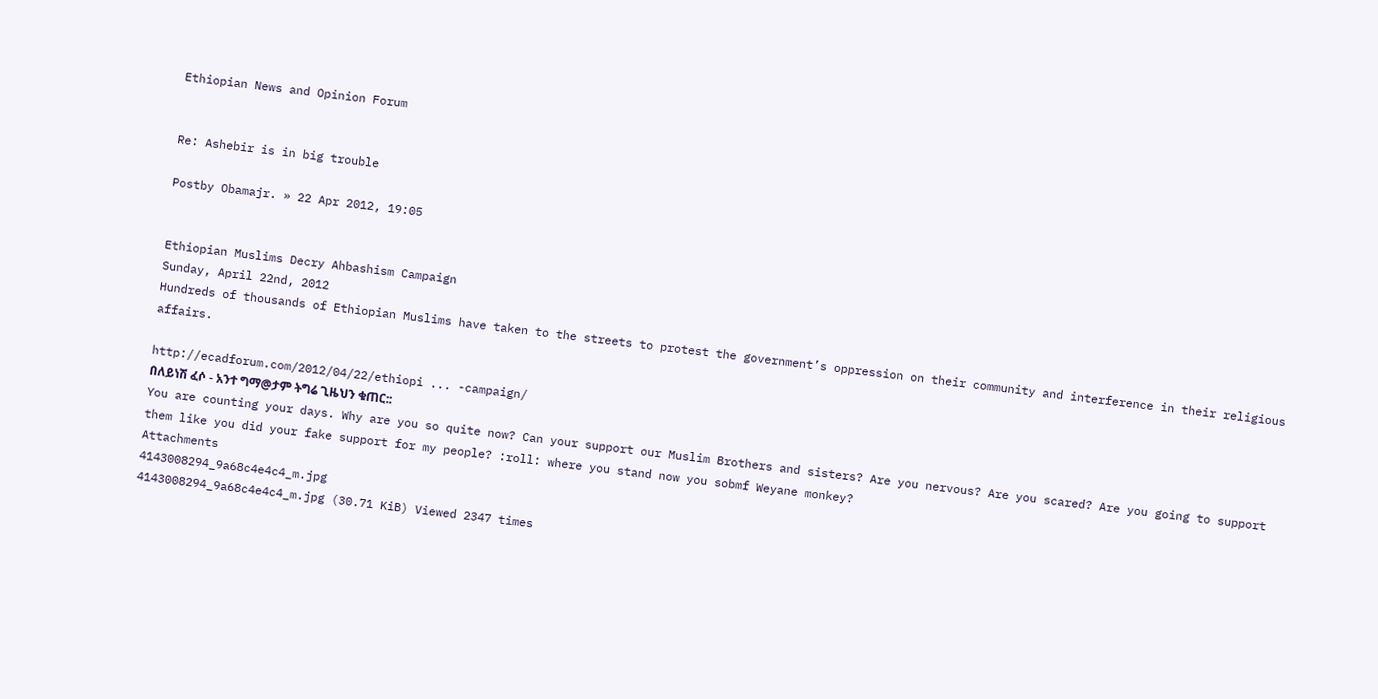Ethiopian News and Opinion Forum


Re: Ashebir is in big trouble

Postby Obamajr. » 22 Apr 2012, 19:05


Ethiopian Muslims Decry Ahbashism Campaign
Sunday, April 22nd, 2012
Hundreds of thousands of Ethiopian Muslims have taken to the streets to protest the government’s oppression on their community and interference in their religious affairs.

http://ecadforum.com/2012/04/22/ethiopi ... -campaign/
በለይነሽ ፈሶ - አንተ ግማ@ታም ትግሬ ጊዜህን ቁጠር::
You are counting your days. Why are you so quite now? Can your support our Muslim Brothers and sisters? Are you nervous? Are you scared? Are you going to support them like you did your fake support for my people? :roll: where you stand now you sobmf Weyane monkey?
Attachments
4143008294_9a68c4e4c4_m.jpg
4143008294_9a68c4e4c4_m.jpg (30.71 KiB) Viewed 2347 times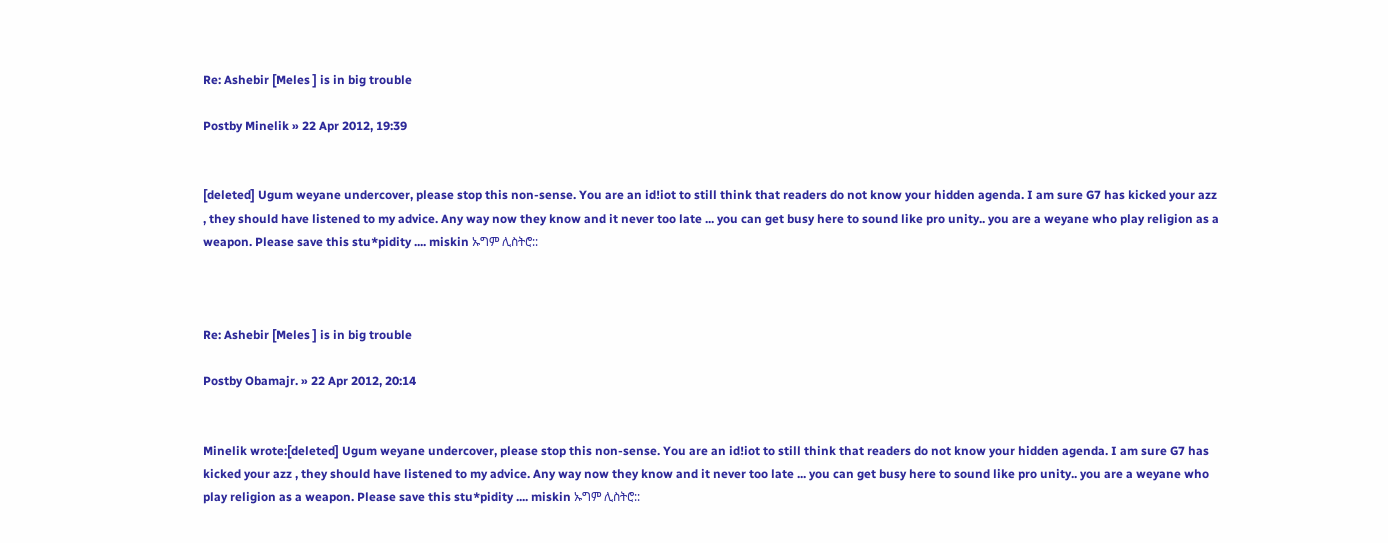Re: Ashebir [Meles ] is in big trouble

Postby Minelik » 22 Apr 2012, 19:39


[deleted] Ugum weyane undercover, please stop this non-sense. You are an id!iot to still think that readers do not know your hidden agenda. I am sure G7 has kicked your azz , they should have listened to my advice. Any way now they know and it never too late ... you can get busy here to sound like pro unity.. you are a weyane who play religion as a weapon. Please save this stu*pidity .... miskin ኡግም ሊስትሮ::



Re: Ashebir [Meles ] is in big trouble

Postby Obamajr. » 22 Apr 2012, 20:14


Minelik wrote:[deleted] Ugum weyane undercover, please stop this non-sense. You are an id!iot to still think that readers do not know your hidden agenda. I am sure G7 has kicked your azz , they should have listened to my advice. Any way now they know and it never too late ... you can get busy here to sound like pro unity.. you are a weyane who play religion as a weapon. Please save this stu*pidity .... miskin ኡግም ሊስትሮ::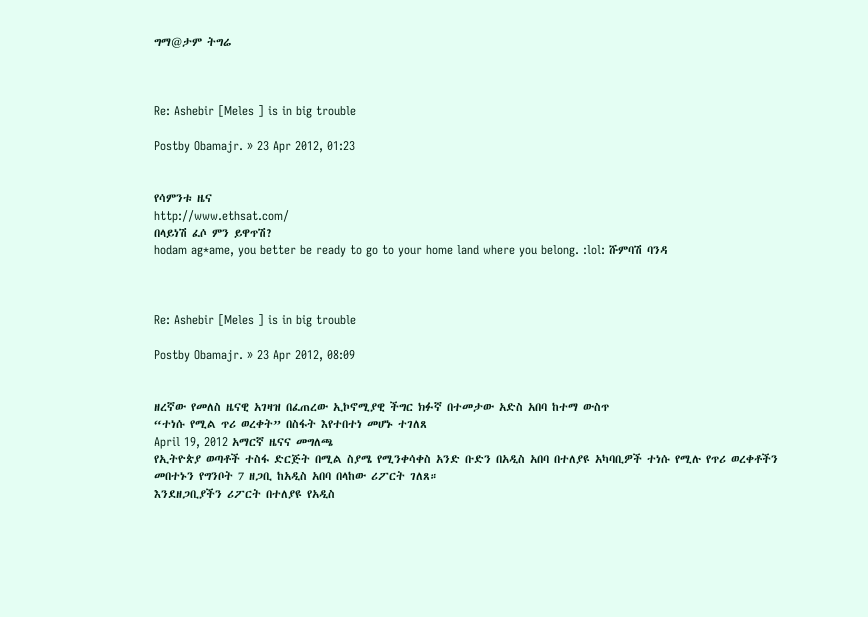ግማ@ታም ትግሬ



Re: Ashebir [Meles ] is in big trouble

Postby Obamajr. » 23 Apr 2012, 01:23


የሳምንቱ ዜና
http://www.ethsat.com/
በላይነሽ ፈሶ ምን ይዋጥሽ?
hodam ag*ame, you better be ready to go to your home land where you belong. :lol: ሹምባሽ ባንዳ



Re: Ashebir [Meles ] is in big trouble

Postby Obamajr. » 23 Apr 2012, 08:09


ዘረኛው የመለስ ዜናዊ አገዛዝ በፈጠረው ኢኮኖሚያዊ ችግር ክፉኛ በተመታው አድስ አበባ ከተማ ውስጥ
“ተነሱ የሚል ጥሪ ወረቀት” በስፋት እየተበተነ መሆኑ ተገለጸ
April 19, 2012 አማርኛ ዜናና መግለጫ
የኢትዮጵያ ወጣቶች ተስፋ ድርጅት በሚል ስያሜ የሚንቀሳቀስ አንድ ቡድን በአዲስ አበባ በተለያዩ አካባቢዎች ተነሱ የሚሉ የጥሪ ወረቀቶችን መበተኑን የግንቦት 7 ዘጋቢ ከአዲስ አበባ በላከው ሪፖርት ገለጸ።
እንደዘጋቢያችን ሪፖርት በተለያዩ የአዲስ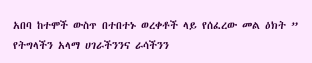አበባ ከተሞች ውስጥ በተበተኑ ወረቀቶች ላይ የሰፈረው መል ዕክት ” የትግላችን አላማ ሀገራችንንና ራሳችንን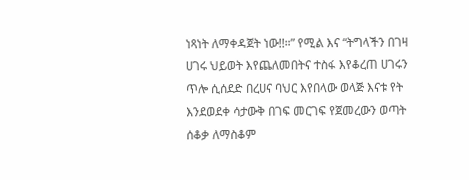ነጻነት ለማቀዳጀት ነው!!።” የሚል እና “ትግላችን በገዛ ሀገሩ ህይወት እየጨለመበትና ተስፋ እየቆረጠ ሀገሩን ጥሎ ሲሰደድ በረሀና ባህር እየበላው ወላጅ እናቱ የት እንደወደቀ ሳታውቅ በገፍ መርገፍ የጀመረውን ወጣት ሰቆቃ ለማስቆም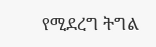የሚደረግ ትግል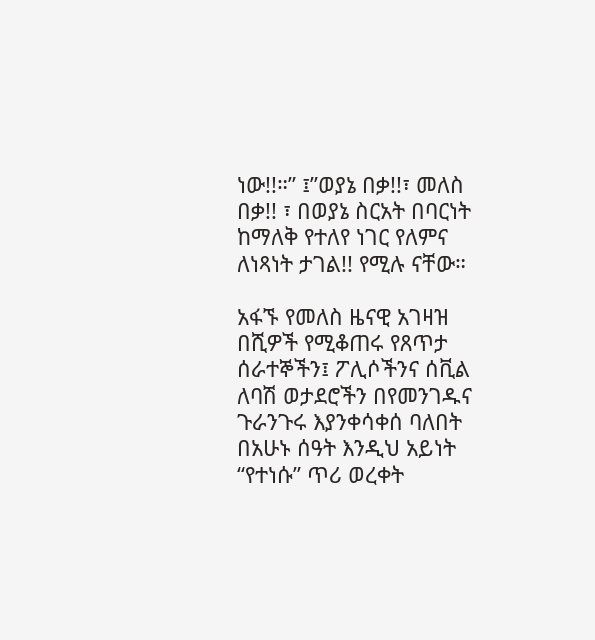ነው!!።” ፤”ወያኔ በቃ!!፣ መለስ በቃ!! ፣ በወያኔ ስርአት በባርነት ከማለቅ የተለየ ነገር የለምና ለነጻነት ታገል!! የሚሉ ናቸው።

አፋኙ የመለስ ዜናዊ አገዛዝ በሺዎች የሚቆጠሩ የጸጥታ ሰራተኞችን፤ ፖሊሶችንና ሰቪል ለባሽ ወታደሮችን በየመንገዱና ጉራንጉሩ እያንቀሳቀሰ ባለበት በአሁኑ ሰዓት እንዲህ አይነት “የተነሱ” ጥሪ ወረቀት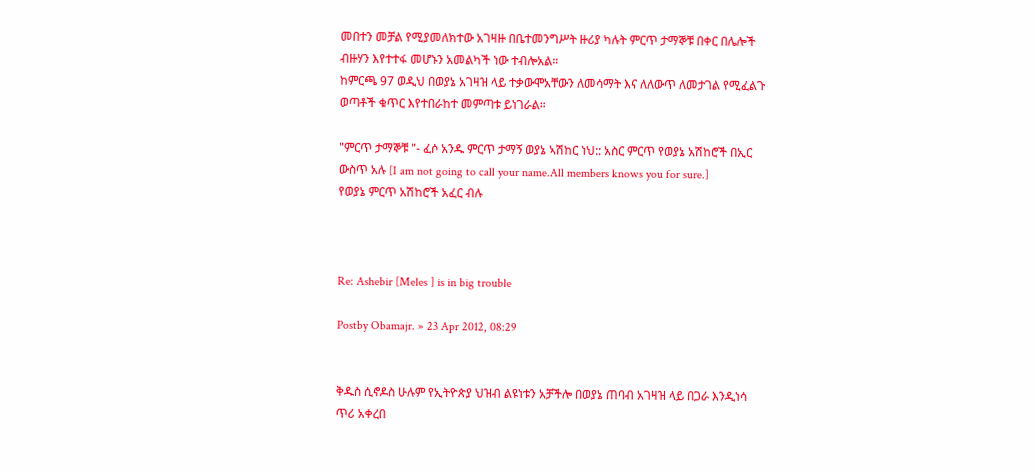መበተን መቻል የሚያመለክተው አገዛዙ በቤተመንግሥት ዙሪያ ካሉት ምርጥ ታማኞቹ በቀር በሌሎች ብዙሃን እየተተፋ መሆኑን አመልካች ነው ተብሎአል።
ከምርጫ 97 ወዲህ በወያኔ አገዛዝ ላይ ተቃውሞአቸውን ለመሳማት እና ለለውጥ ለመታገል የሚፈልጉ ወጣቶች ቁጥር እየተበራከተ መምጣቱ ይነገራል።

"ምርጥ ታማኞቹ "- ፈሶ አንዱ ምርጥ ታማኝ ወያኔ ኣሽከር ነህ:: አስር ምርጥ የወያኔ አሽከሮች በኢር ውስጥ አሉ [I am not going to call your name.All members knows you for sure.]
የወያኔ ምርጥ አሽከሮች አፈር ብሉ



Re: Ashebir [Meles ] is in big trouble

Postby Obamajr. » 23 Apr 2012, 08:29


ቅዱስ ሲኖዶስ ሁሉም የኢትዮጵያ ህዝብ ልዩነቱን አቻችሎ በወያኔ ጠባብ አገዛዝ ላይ በጋራ እንዲነሳ ጥሪ አቀረበ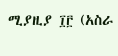ሚያዚያ ፲፫ (አስራ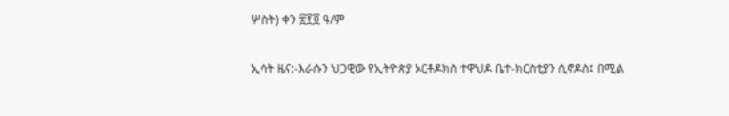ሦስት) ቀን ፳፻፬ ዓ/ም

ኢሳት ዜና:-እራሱን ህጋዊው የኢትዮጵያ ኦርቶዶክስ ተዋህዶ ቤተ-ክርስቲያን ሲኖዶስ፤ በሚል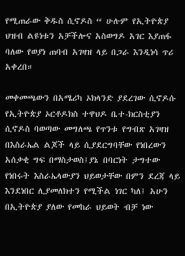የሚጠራው ቅዱስ ሲኖዶስ “ ሁሉም የኢትዮጵያ ህዝብ ልዩነቱን አቻችሎና አስወግዶ አገር እያጠፋ ባለው የወያነ ጠባብ አገዛዝ ላይ በጋራ እንዲነሳ ጥሪ አቀረበ።

መቀመጫውን በአሜሪካ ኦክላንድ ያደረገው ሲኖዶሱ የኢትዮጵያ ኦርቶዶክስ ተዋህዶ ቤተ-ክርስቲያን ሲኖዶስ ባወጣው መግለጫ የጥንቱ የግብጽ አገዛዝ በእስራኤል ልጆች ላይ ሲያደርግባቸው የነበረውን አሰቃቂ ግፍ በማስታወስ፤ያኔ በባርነት ታግተው የነበሩት እስራኤላውያን ህይወታቸው በምን ደረጃ ላይ እንደነበር ሊያመለክተን የሚችል ነገር ካለ፤ አሁን በኢትዮጵያ ያለው የመከራ ህይወት ብቻ ነው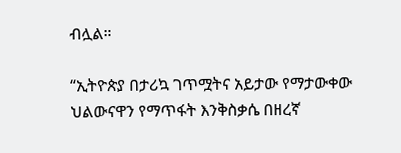ብሏል።

“ኢትዮጵያ በታሪኳ ገጥሟትና አይታው የማታውቀው ህልውናዋን የማጥፋት እንቅስቃሴ በዘረኛ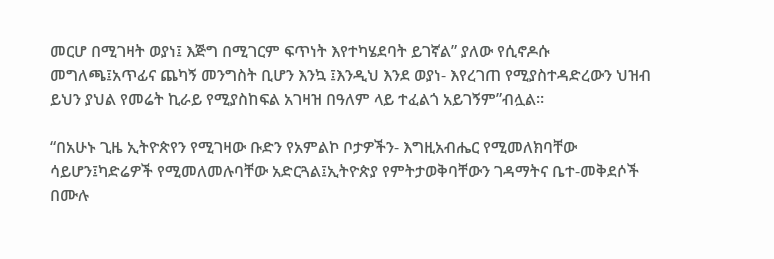መርሆ በሚገዛት ወያነ፤ እጅግ በሚገርም ፍጥነት እየተካሄደባት ይገኛል” ያለው የሲኖዶሱ መግለጫ፤አጥፊና ጨካኝ መንግስት ቢሆን እንኳ ፤እንዲህ እንደ ወያነ- እየረገጠ የሚያስተዳድረውን ህዝብ ይህን ያህል የመሬት ኪራይ የሚያስከፍል አገዛዝ በዓለም ላይ ተፈልጎ አይገኝም”ብሏል።

“በአሁኑ ጊዜ ኢትዮጵየን የሚገዛው ቡድን የአምልኮ ቦታዎችን- እግዚአብሔር የሚመለክባቸው ሳይሆን፤ካድሬዎች የሚመለመሉባቸው አድርጓል፤ኢትዮጵያ የምትታወቅባቸውን ገዳማትና ቤተ-መቅደሶች በሙሉ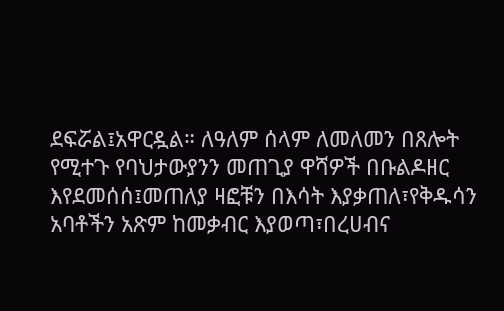ደፍሯል፤አዋርዷል። ለዓለም ሰላም ለመለመን በጸሎት የሚተጉ የባህታውያንን መጠጊያ ዋሻዎች በቡልዶዘር እየደመሰሰ፤መጠለያ ዛፎቹን በእሳት እያቃጠለ፣የቅዱሳን አባቶችን አጽም ከመቃብር እያወጣ፣በረሀብና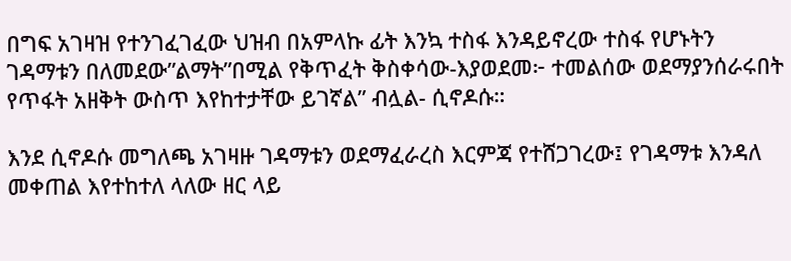በግፍ አገዛዝ የተንገፈገፈው ህዝብ በአምላኩ ፊት እንኳ ተስፋ እንዳይኖረው ተስፋ የሆኑትን ገዳማቱን በለመደው”ልማት”በሚል የቅጥፈት ቅስቀሳው-እያወደመ፦ ተመልሰው ወደማያንሰራሩበት የጥፋት አዘቅት ውስጥ እየከተታቸው ይገኛል” ብሏል- ሲኖዶሱ።

እንደ ሲኖዶሱ መግለጫ አገዛዙ ገዳማቱን ወደማፈራረስ እርምጃ የተሸጋገረው፤ የገዳማቱ እንዳለ መቀጠል እየተከተለ ላለው ዘር ላይ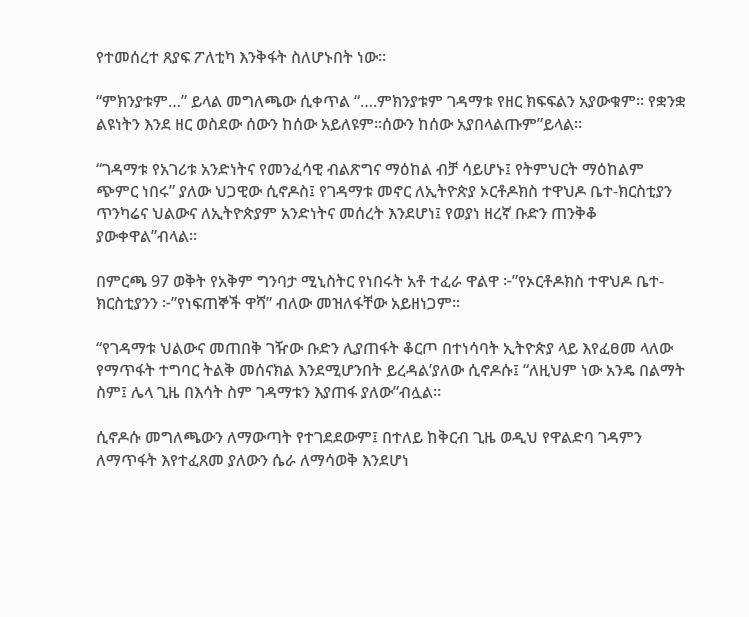የተመሰረተ ጸያፍ ፖለቲካ እንቅፋት ስለሆኑበት ነው።

“ምክንያቱም…” ይላል መግለጫው ሲቀጥል “….ምክንያቱም ገዳማቱ የዘር ክፍፍልን አያውቁም። የቋንቋ ልዩነትን እንደ ዘር ወስደው ሰውን ከሰው አይለዩም።ሰውን ከሰው አያበላልጡም”ይላል።

“ገዳማቱ የአገሪቱ አንድነትና የመንፈሳዊ ብልጽግና ማዕከል ብቻ ሳይሆኑ፤ የትምህርት ማዕከልም ጭምር ነበሩ” ያለው ህጋዊው ሲኖዶስ፤ የገዳማቱ መኖር ለኢትዮጵያ ኦርቶዶክስ ተዋህዶ ቤተ-ክርስቲያን ጥንካሬና ህልውና ለኢትዮጵያም አንድነትና መሰረት እንደሆነ፤ የወያነ ዘረኛ ቡድን ጠንቅቆ ያውቀዋል”ብላል።

በምርጫ 97 ወቅት የአቅም ግንባታ ሚኒስትር የነበሩት አቶ ተፈራ ዋልዋ ፦”የኦርቶዶክስ ተዋህዶ ቤተ-ክርስቲያንን ፦”የነፍጠኞች ዋሻ” ብለው መዝለፋቸው አይዘነጋም።

“የገዳማቱ ህልውና መጠበቅ ገዥው ቡድን ሊያጠፋት ቆርጦ በተነሳባት ኢትዮጵያ ላይ እየፈፀመ ላለው የማጥፋት ተግባር ትልቅ መሰናክል እንደሚሆንበት ይረዳል’ያለው ሲኖዶሱ፤ “ለዚህም ነው አንዴ በልማት ስም፤ ሌላ ጊዜ በእሳት ስም ገዳማቱን እያጠፋ ያለው”ብሏል።

ሲኖዶሱ መግለጫውን ለማውጣት የተገደደውም፤ በተለይ ከቅርብ ጊዜ ወዲህ የዋልድባ ገዳምን ለማጥፋት እየተፈጸመ ያለውን ሴራ ለማሳወቅ እንደሆነ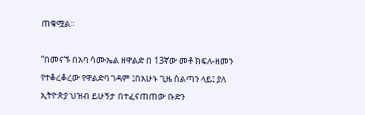ጠቁሟል።

“በመናኙ በአባ ሳሙኤል ዘዋልድ በ 13ኛው መቶ ክፍለ-ዘመን የተቆረቆረው የዋልድባ ገዳም ፤በአሁኑ ጊዜ ስልጣን ላይ፤ ያለ ኢትዮጵያ ህዝብ ይሁኝታ በተፈናጠጠው ቡድን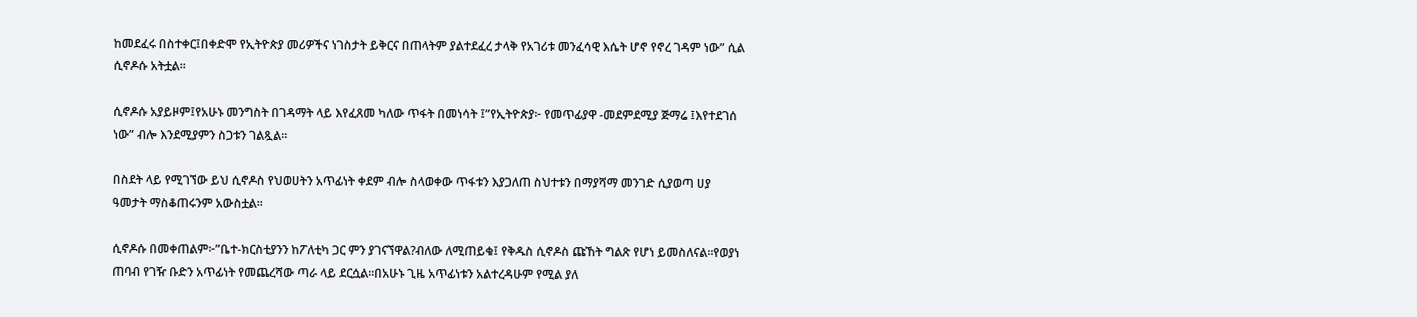ከመደፈሩ በስተቀር፤በቀድሞ የኢትዮጵያ መሪዎችና ነገስታት ይቅርና በጠላትም ያልተደፈረ ታላቅ የአገሪቱ መንፈሳዊ እሴት ሆኖ የኖረ ገዳም ነው” ሲል ሲኖዶሱ አትቷል።

ሲኖዶሱ አያይዞም፤የአሁኑ መንግስት በገዳማት ላይ እየፈጸመ ካለው ጥፋት በመነሳት ፤”የኢትዮጵያ፦ የመጥፊያዋ -መደምደሚያ ጅማሬ ፤እየተደገሰ ነው” ብሎ እንደሚያምን ስጋቱን ገልጿል።

በስደት ላይ የሚገኘው ይህ ሲኖዶስ የህወሀትን አጥፊነት ቀደም ብሎ ስላወቀው ጥፋቱን እያጋለጠ ስህተቱን በማያሻማ መንገድ ሲያወጣ ሀያ ዓመታት ማስቆጠሩንም አውስቷል።

ሲኖዶሱ በመቀጠልም፦”ቤተ-ክርስቲያንን ከፖለቲካ ጋር ምን ያገናኘዋል?ብለው ለሚጠይቁ፤ የቅዱስ ሲኖዶስ ጩኸት ግልጽ የሆነ ይመስለናል።የወያነ ጠባብ የገዥ ቡድን አጥፊነት የመጨረሻው ጣራ ላይ ደርሷል።በአሁኑ ጊዜ አጥፊነቱን አልተረዳሁም የሚል ያለ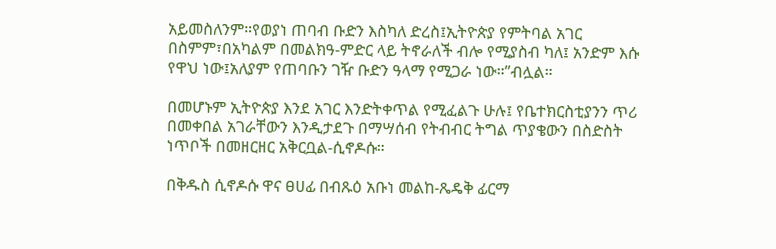አይመስለንም።የወያነ ጠባብ ቡድን እስካለ ድረስ፤ኢትዮጵያ የምትባል አገር በስምም፣በአካልም በመልክዓ-ምድር ላይ ትኖራለች ብሎ የሚያስብ ካለ፤ አንድም እሱ የዋህ ነው፤አለያም የጠባቡን ገዥ ቡድን ዓላማ የሚጋራ ነው።”ብሏል።

በመሆኑም ኢትዮጵያ እንደ አገር እንድትቀጥል የሚፈልጉ ሁሉ፤ የቤተክርስቲያንን ጥሪ በመቀበል አገራቸውን እንዲታደጉ በማሣሰብ የትብብር ትግል ጥያቄውን በስድስት ነጥቦች በመዘርዘር አቅርቧል-ሲኖዶሱ።

በቅዱስ ሲኖዶሱ ዋና ፀሀፊ በብጹዕ አቡነ መልከ-ጼዴቅ ፊርማ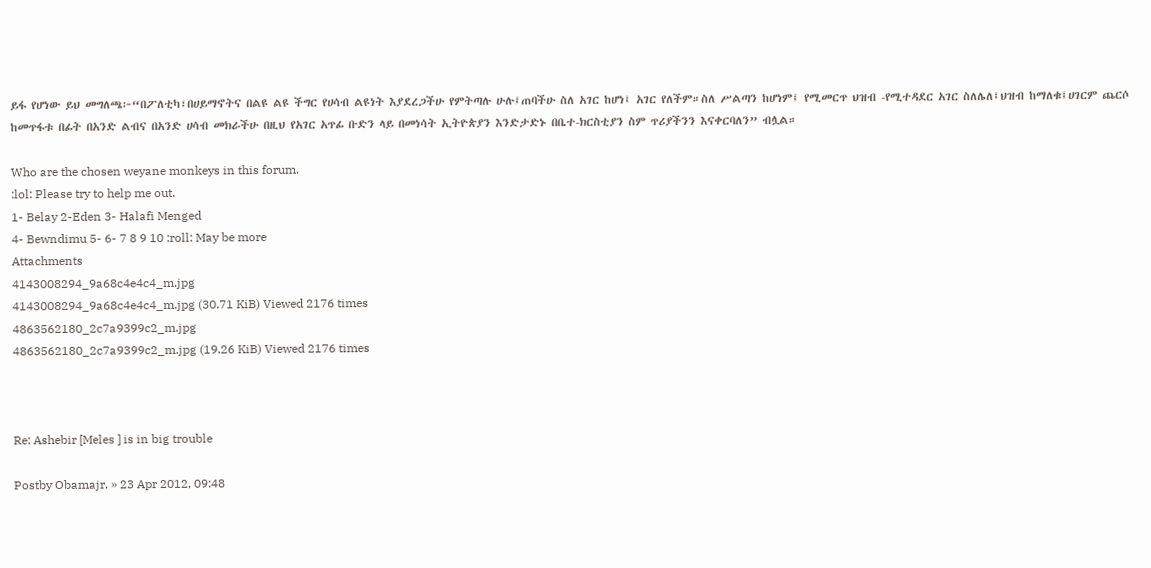ይፋ የሆነው ይህ መግለጫ፦“በፖለቲካ፣በሀይማኖትና በልዩ ልዩ ችግር የሀሳብ ልዩነት እያደረጋችሁ የምትጣሉ ሁሉ፤ጠባችሁ ስለ አገር ከሆነ፤ አገር የለችም።ስለ ሥልጣን ከሆነም፤ የሚመርጥ ህዝብ -የሚተዳደር አገር ስለሌለ፤ህዝብ ከማለቁ፤ሀገርም ጨርሶ ከመጥፋቱ በፊት በአንድ ልብና በአንድ ሀሳብ መክራችሁ በዚህ የአገር አጥፊ ቡድን ላይ በመነሳት ኢትዮጵያን እንድታድኑ በቤተ-ክርስቲያን ስም ጥሪያችንን እናቀርባለን” ብሏል።

Who are the chosen weyane monkeys in this forum.
:lol: Please try to help me out.
1- Belay 2-Eden 3- Halafi Menged
4- Bewndimu 5- 6- 7 8 9 10 :roll: May be more
Attachments
4143008294_9a68c4e4c4_m.jpg
4143008294_9a68c4e4c4_m.jpg (30.71 KiB) Viewed 2176 times
4863562180_2c7a9399c2_m.jpg
4863562180_2c7a9399c2_m.jpg (19.26 KiB) Viewed 2176 times



Re: Ashebir [Meles ] is in big trouble

Postby Obamajr. » 23 Apr 2012, 09:48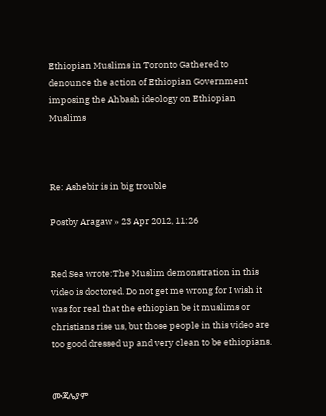Ethiopian Muslims in Toronto Gathered to denounce the action of Ethiopian Government imposing the Ahbash ideology on Ethiopian Muslims



Re: Ashebir is in big trouble

Postby Aragaw » 23 Apr 2012, 11:26


Red Sea wrote:The Muslim demonstration in this video is doctored. Do not get me wrong for I wish it was for real that the ethiopian be it muslims or christians rise us, but those people in this video are too good dressed up and very clean to be ethiopians.


ሙጃሌያም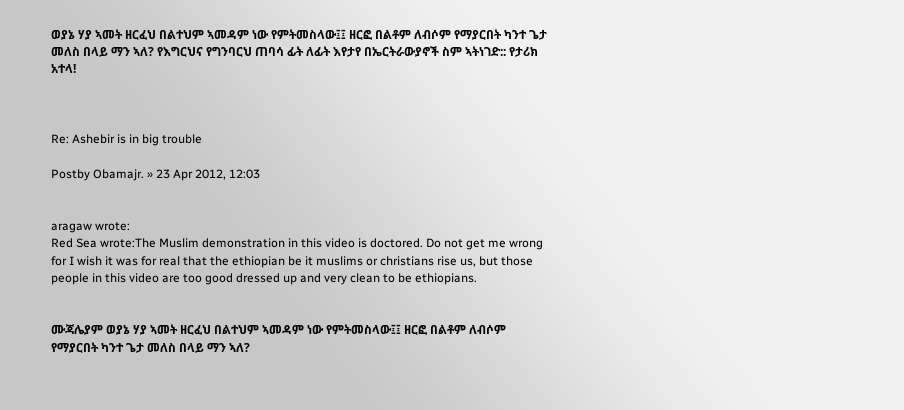ወያኔ ሃያ ኣመት ዘርፈህ በልተህም ኣመዳም ነው የምትመስላው፤፤ ዘርፎ በልቶም ለብሶም የማያርበት ካንተ ጌታ መለስ በላይ ማን ኣለ? የእግርህና የግንባርህ ጠባሳ ፊት ለፊት እየታየ በኤርትራውያኖች ስም ኣትነገድ:: የታሪክ አተላ!



Re: Ashebir is in big trouble

Postby Obamajr. » 23 Apr 2012, 12:03


aragaw wrote:
Red Sea wrote:The Muslim demonstration in this video is doctored. Do not get me wrong for I wish it was for real that the ethiopian be it muslims or christians rise us, but those people in this video are too good dressed up and very clean to be ethiopians.


ሙጃሌያም ወያኔ ሃያ ኣመት ዘርፈህ በልተህም ኣመዳም ነው የምትመስላው፤፤ ዘርፎ በልቶም ለብሶም የማያርበት ካንተ ጌታ መለስ በላይ ማን ኣለ?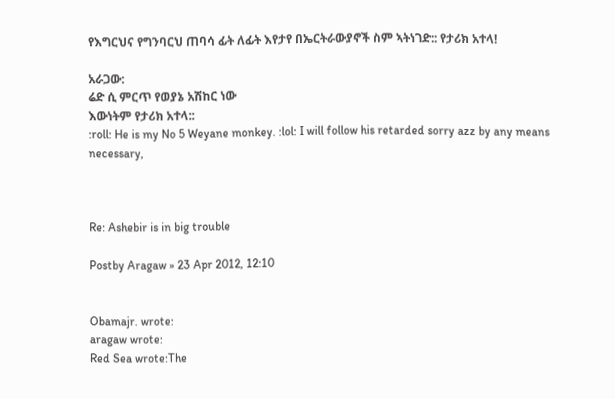የእግርህና የግንባርህ ጠባሳ ፊት ለፊት እየታየ በኤርትራውያኖች ስም ኣትነገድ:: የታሪክ አተላ!

አራጋው:
ሬድ ሲ ምርጥ የወያኔ አሽከር ነው
እውነትም የታሪክ አተላ::
:roll: He is my No 5 Weyane monkey. :lol: I will follow his retarded sorry azz by any means necessary,



Re: Ashebir is in big trouble

Postby Aragaw » 23 Apr 2012, 12:10


Obamajr. wrote:
aragaw wrote:
Red Sea wrote:The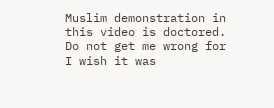Muslim demonstration in this video is doctored. Do not get me wrong for I wish it was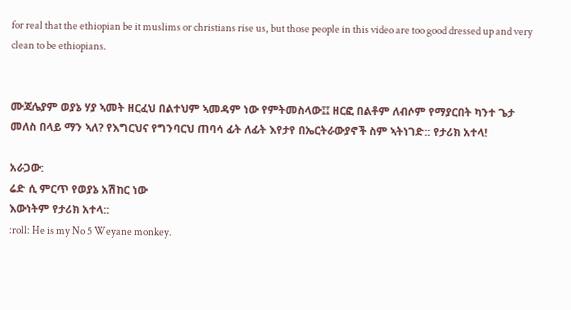for real that the ethiopian be it muslims or christians rise us, but those people in this video are too good dressed up and very clean to be ethiopians.


ሙጃሌያም ወያኔ ሃያ ኣመት ዘርፈህ በልተህም ኣመዳም ነው የምትመስላው፤፤ ዘርፎ በልቶም ለብሶም የማያርበት ካንተ ጌታ መለስ በላይ ማን ኣለ? የእግርህና የግንባርህ ጠባሳ ፊት ለፊት እየታየ በኤርትራውያኖች ስም ኣትነገድ:: የታሪክ አተላ!

አራጋው:
ሬድ ሲ ምርጥ የወያኔ አሽከር ነው
እውነትም የታሪክ አተላ::
:roll: He is my No 5 Weyane monkey.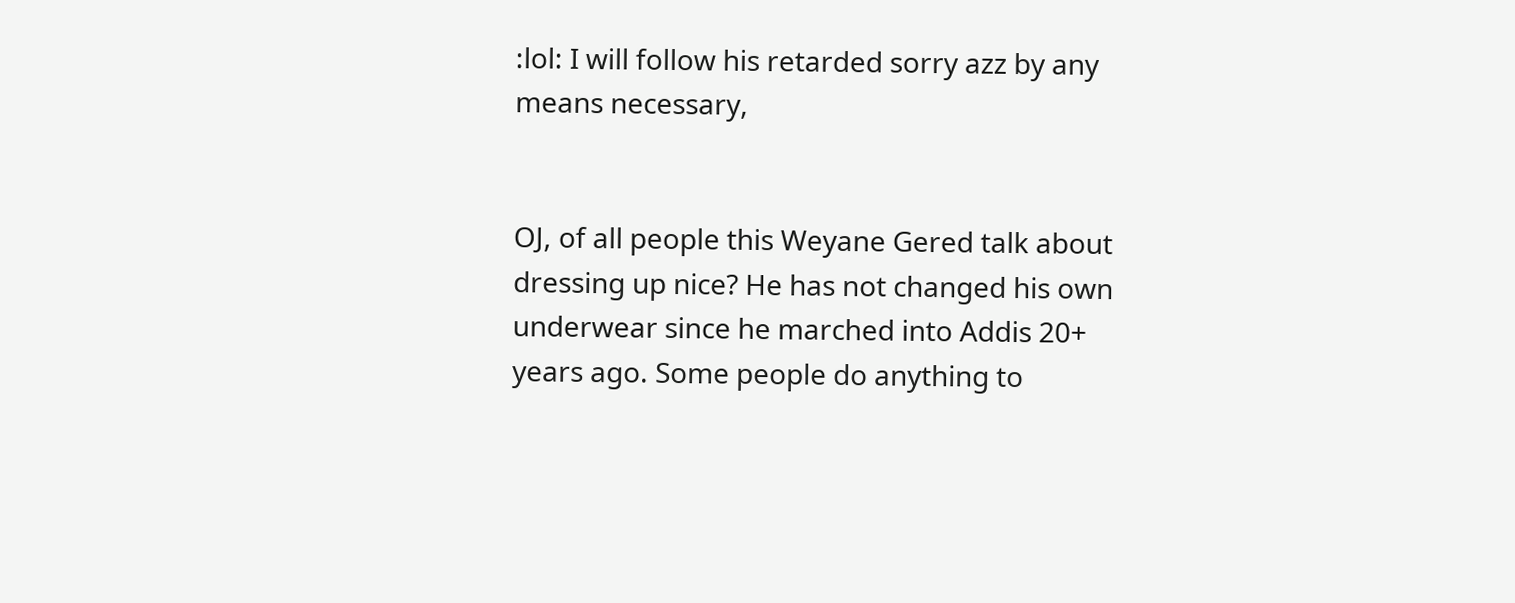:lol: I will follow his retarded sorry azz by any means necessary,


OJ, of all people this Weyane Gered talk about dressing up nice? He has not changed his own underwear since he marched into Addis 20+ years ago. Some people do anything to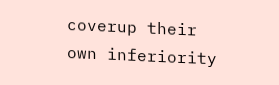coverup their own inferiority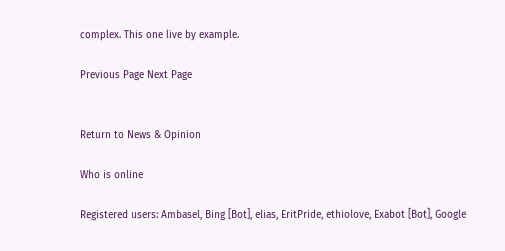complex. This one live by example.

Previous Page Next Page


Return to News & Opinion

Who is online

Registered users: Ambasel, Bing [Bot], elias, EritPride, ethiolove, Exabot [Bot], Google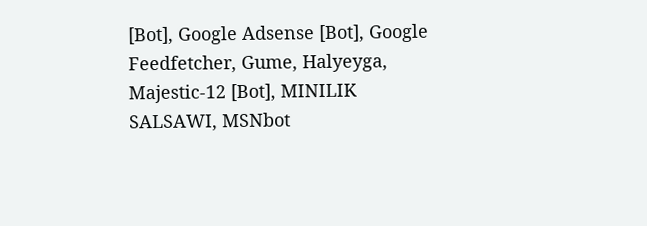[Bot], Google Adsense [Bot], Google Feedfetcher, Gume, Halyeyga, Majestic-12 [Bot], MINILIK SALSAWI, MSNbot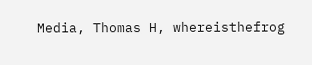Media, Thomas H, whereisthefrog